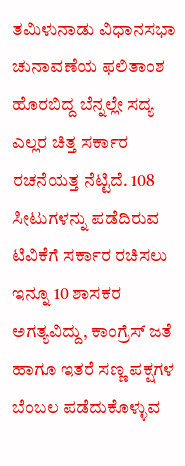ತಮಿಳುನಾಡು ವಿಧಾನಸಭಾ ಚುನಾವಣೆಯ ಫಲಿತಾಂಶ ಹೊರಬಿದ್ದ ಬೆನ್ನಲ್ಲೇ ಸದ್ಯ ಎಲ್ಲರ ಚಿತ್ತ ಸರ್ಕಾರ ರಚನೆಯತ್ತ ನೆಟ್ಟಿದೆ. 108 ಸೀಟುಗಳನ್ನು ಪಡೆದಿರುವ ಟಿವಿಕೆಗೆ ಸರ್ಕಾರ ರಚಿಸಲು ಇನ್ನೂ 10 ಶಾಸಕರ ಅಗತ್ಯವಿದ್ದು, ಕಾಂಗ್ರೆಸ್ ಜತೆ ಹಾಗೂ ಇತರೆ ಸಣ್ಣ ಪಕ್ಷಗಳ ಬೆಂಬಲ ಪಡೆದುಕೊಳ್ಳುವ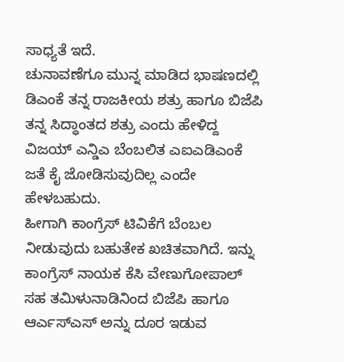ಸಾಧ್ಯತೆ ಇದೆ.
ಚುನಾವಣೆಗೂ ಮುನ್ನ ಮಾಡಿದ ಭಾಷಣದಲ್ಲಿ ಡಿಎಂಕೆ ತನ್ನ ರಾಜಕೀಯ ಶತ್ರು ಹಾಗೂ ಬಿಜೆಪಿ ತನ್ನ ಸಿದ್ಧಾಂತದ ಶತ್ರು ಎಂದು ಹೇಳಿದ್ದ ವಿಜಯ್ ಎನ್ಡಿಎ ಬೆಂಬಲಿತ ಎಐಎಡಿಎಂಕೆ ಜತೆ ಕೈ ಜೋಡಿಸುವುದಿಲ್ಲ ಎಂದೇ ಹೇಳಬಹುದು.
ಹೀಗಾಗಿ ಕಾಂಗ್ರೆಸ್ ಟಿವಿಕೆಗೆ ಬೆಂಬಲ ನೀಡುವುದು ಬಹುತೇಕ ಖಚಿತವಾಗಿದೆ. ಇನ್ನು ಕಾಂಗ್ರೆಸ್ ನಾಯಕ ಕೆಸಿ ವೇಣುಗೋಪಾಲ್ ಸಹ ತಮಿಳುನಾಡಿನಿಂದ ಬಿಜೆಪಿ ಹಾಗೂ ಆರ್ಎಸ್ಎಸ್ ಅನ್ನು ದೂರ ಇಡುವ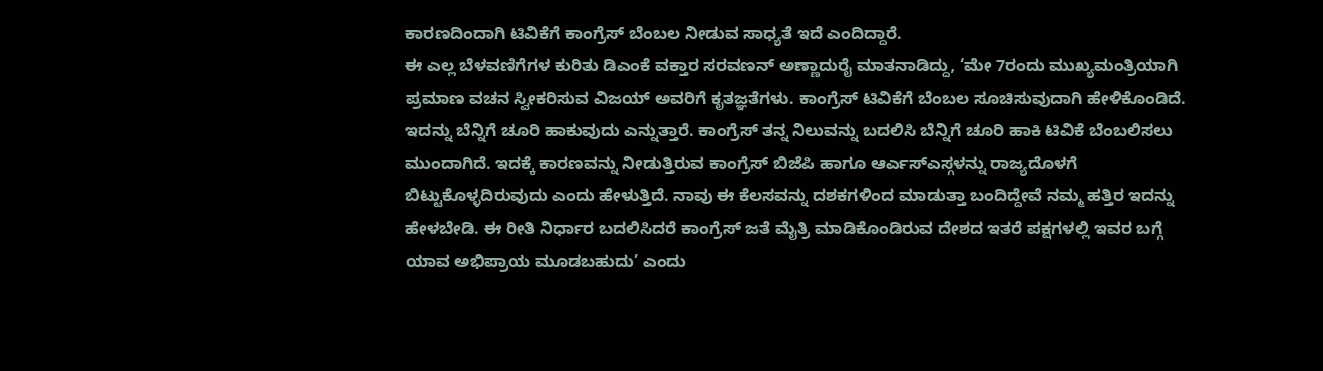ಕಾರಣದಿಂದಾಗಿ ಟಿವಿಕೆಗೆ ಕಾಂಗ್ರೆಸ್ ಬೆಂಬಲ ನೀಡುವ ಸಾಧ್ಯತೆ ಇದೆ ಎಂದಿದ್ದಾರೆ.
ಈ ಎಲ್ಲ ಬೆಳವಣಿಗೆಗಳ ಕುರಿತು ಡಿಎಂಕೆ ವಕ್ತಾರ ಸರವಣನ್ ಅಣ್ಣಾದುರೈ ಮಾತನಾಡಿದ್ದು, ‘ಮೇ 7ರಂದು ಮುಖ್ಯಮಂತ್ರಿಯಾಗಿ ಪ್ರಮಾಣ ವಚನ ಸ್ವೀಕರಿಸುವ ವಿಜಯ್ ಅವರಿಗೆ ಕೃತಜ್ಞತೆಗಳು. ಕಾಂಗ್ರೆಸ್ ಟಿವಿಕೆಗೆ ಬೆಂಬಲ ಸೂಚಿಸುವುದಾಗಿ ಹೇಳಿಕೊಂಡಿದೆ. ಇದನ್ನು ಬೆನ್ನಿಗೆ ಚೂರಿ ಹಾಕುವುದು ಎನ್ನುತ್ತಾರೆ. ಕಾಂಗ್ರೆಸ್ ತನ್ನ ನಿಲುವನ್ನು ಬದಲಿಸಿ ಬೆನ್ನಿಗೆ ಚೂರಿ ಹಾಕಿ ಟಿವಿಕೆ ಬೆಂಬಲಿಸಲು ಮುಂದಾಗಿದೆ. ಇದಕ್ಕೆ ಕಾರಣವನ್ನು ನೀಡುತ್ತಿರುವ ಕಾಂಗ್ರೆಸ್ ಬಿಜೆಪಿ ಹಾಗೂ ಆರ್ಎಸ್ಎಸ್ಗಳನ್ನು ರಾಜ್ಯದೊಳಗೆ ಬಿಟ್ಟುಕೊಳ್ಳದಿರುವುದು ಎಂದು ಹೇಳುತ್ತಿದೆ. ನಾವು ಈ ಕೆಲಸವನ್ನು ದಶಕಗಳಿಂದ ಮಾಡುತ್ತಾ ಬಂದಿದ್ದೇವೆ ನಮ್ಮ ಹತ್ತಿರ ಇದನ್ನು ಹೇಳಬೇಡಿ. ಈ ರೀತಿ ನಿರ್ಧಾರ ಬದಲಿಸಿದರೆ ಕಾಂಗ್ರೆಸ್ ಜತೆ ಮೈತ್ರಿ ಮಾಡಿಕೊಂಡಿರುವ ದೇಶದ ಇತರೆ ಪಕ್ಷಗಳಲ್ಲಿ ಇವರ ಬಗ್ಗೆ ಯಾವ ಅಭಿಪ್ರಾಯ ಮೂಡಬಹುದು’ ಎಂದು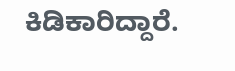ಕಿಡಿಕಾರಿದ್ದಾರೆ.